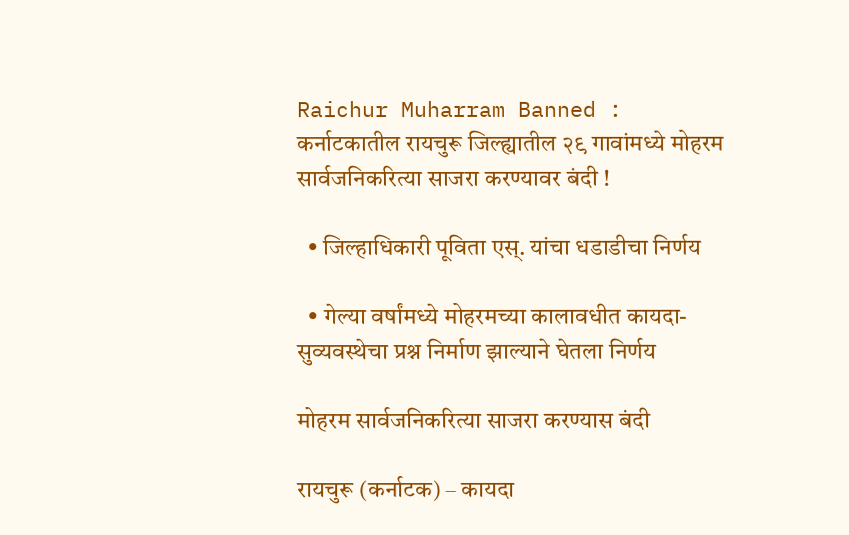Raichur Muharram Banned : कर्नाटकातील रायचुरू जिल्ह्यातील २९ गावांमध्ये मोहरम सार्वजनिकरित्या साजरा करण्यावर बंदी !

  • जिल्हाधिकारी पूविता एस्. यांचा धडाडीचा निर्णय

  • गेल्या वर्षांमध्ये मोहरमच्या कालावधीत कायदा-सुव्यवस्थेचा प्रश्न निर्माण झाल्याने घेतला निर्णय

मोहरम सार्वजनिकरित्या साजरा करण्यास बंदी

रायचुरू (कर्नाटक) – कायदा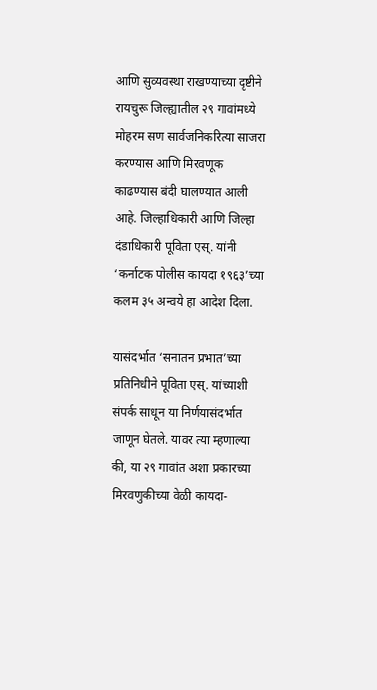आणि सुव्यवस्था राखण्याच्या दृष्टीने रायचुरू जिल्ह्यातील २९ गावांमध्ये मोहरम सण सार्वजनिकरित्या साजरा करण्यास आणि मिरवणूक काढण्यास बंदी घालण्यात आली आहे. जिल्हाधिकारी आणि जिल्हा दंडाधिकारी पूविता एस्. यांनी ‘कर्नाटक पोलीस कायदा १९६३’च्या कलम ३५ अन्वये हा आदेश दिला.

यासंदर्भात ‘सनातन प्रभात’च्या प्रतिनिधीने पूविता एस्. यांच्याशी संपर्क साधून या निर्णयासंदर्भात जाणून घेतले. यावर त्या म्हणाल्या की, या २९ गावांत अशा प्रकारच्या मिरवणुकीच्या वेळी कायदा-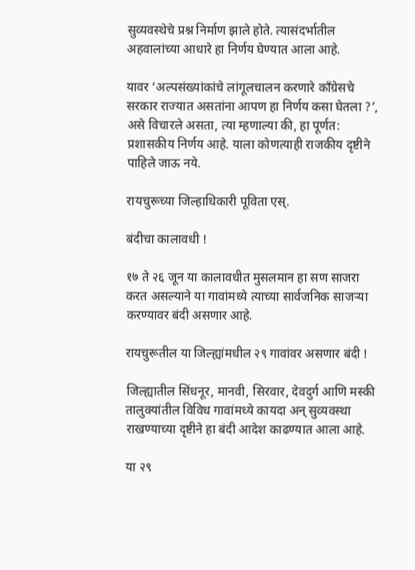सुव्यवस्थेचे प्रश्न निर्माण झाले होते. त्यासंदर्भातील अहवालांच्या आधारे हा निर्णय घेण्यात आला आहे.

यावर ‘अल्पसंख्यांकांचे लांगूलचालन करणारे काँग्रेसचे सरकार राज्यात असतांना आपण हा निर्णय कसा घेतला ?’, असे विचारले असता, त्या म्हणाल्या की, हा पूर्णत: प्रशासकीय निर्णय आहे. याला कोणत्याही राजकीय दृष्टीने पाहिले जाऊ नये.

रायचुरूच्या जिल्हाधिकारी पूविता एस्.

बंदीचा कालावधी !

१७ ते २६ जून या कालावधीत मुसलमान हा सण साजरा करत असल्याने या गावांमध्ये त्याच्या सार्वजनिक साजर्‍या करण्यावर बंदी असणार आहे.

रायचुरूतील या जिल्ह्यांमधील २९ गावांवर असणार बंदी !

जिल्ह्यातील सिंधनूर, मानवी, सिरवार, देवदुर्ग आणि मस्की तालुक्यांतील विविध गावांमध्ये कायदा अन् सुव्यवस्था राखण्याच्या दृष्टीने हा बंदी आदेश काढण्यात आला आहे.

या २९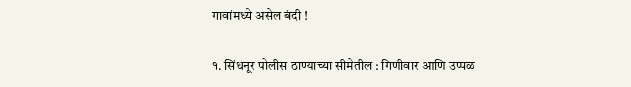गावांमध्ये असेल बंदी !

१. सिंधनूर पोलीस ठाण्याच्या सीमेतील : गिणीवार आणि उप्पळ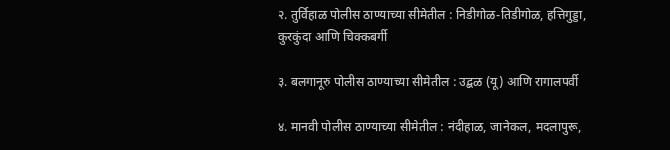२. तुर्विहाळ पोलीस ठाण्याच्या सीमेतील : निडीगोळ-तिडीगोळ, हत्तिगुड्डा, कुरकुंदा आणि चिक्कबर्गी

३. बलगानूरु पोलीस ठाण्याच्या सीमेतील : उद्बळ (यू) आणि रागालपर्वी

४. मानवी पोलीस ठाण्याच्या सीमेतील : नंदीहाळ, जानेकल, मदलापुरू,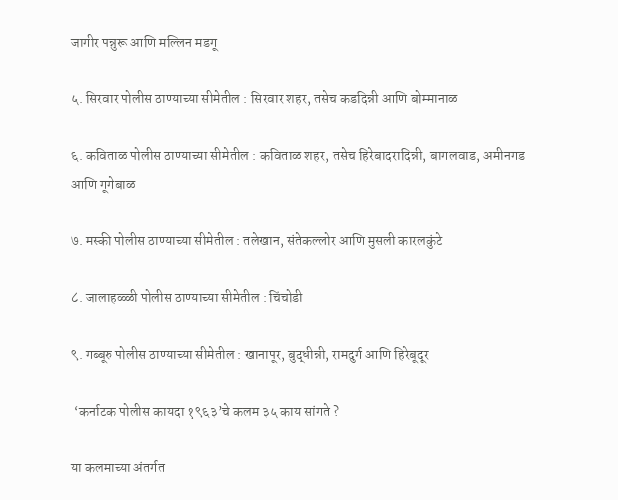जागीर पन्नुरू आणि मल्लिन मडगू

५. सिरवार पोलीस ठाण्याच्या सीमेतील : सिरवार शहर, तसेच कडदिन्नी आणि बोम्मानाळ

६. कविताळ पोलीस ठाण्याच्या सीमेतील : कविताळ शहर, तसेच हिरेबादरादिन्नी, बागलवाड, अमीनगड आणि गूगेबाळ

७. मस्की पोलीस ठाण्याच्या सीमेतील : तलेखान, संतेकल्लोर आणि मुसली कारलकुंटे

८. जालाहळ्ळी पोलीस ठाण्याच्या सीमेतील : चिंचोडी

९. गब्बूरु पोलीस ठाण्याच्या सीमेतील : खानापूर, बुद्धीन्नी, रामदुर्ग आणि हिरेबूदूर

 ‘कर्नाटक पोलीस कायदा १९६३’चे कलम ३५ काय सांगते ?

या कलमाच्या अंतर्गत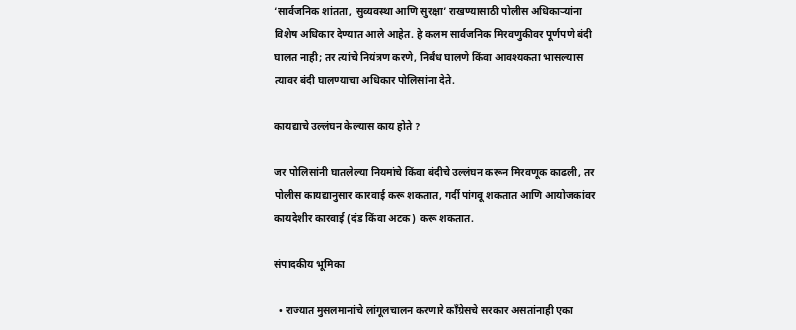‘सार्वजनिक शांतता, सुव्यवस्था आणि सुरक्षा’ राखण्यासाठी पोलीस अधिकार्‍यांना विशेष अधिकार देण्यात आले आहेत. हे कलम सार्वजनिक मिरवणुकीवर पूर्णपणे बंदी घालत नाही; तर त्यांचे नियंत्रण करणे, निर्बंध घालणे किंवा आवश्यकता भासल्यास त्यावर बंदी घालण्याचा अधिकार पोलिसांना देते.

कायद्याचे उल्लंघन केल्यास काय होते ?

जर पोलिसांनी घातलेल्या नियमांचे किंवा बंदीचे उल्लंघन करून मिरवणूक काढली, तर पोलीस कायद्यानुसार कारवाई करू शकतात, गर्दी पांगवू शकतात आणि आयोजकांवर कायदेशीर कारवाई (दंड किंवा अटक) करू शकतात.

संपादकीय भूमिका

  • राज्यात मुसलमानांचे लांगूलचालन करणारे काँग्रेसचे सरकार असतांनाही एका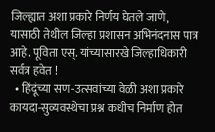जिल्ह्यात अशा प्रकारे निर्णय घेतले जाणे, यासाठी तेथील जिल्हा प्रशासन अभिनंदनास पात्र आहे. पूविता एस्. यांच्यासारखे जिल्हाधिकारी सर्वत्र हवेत !
  • हिंदूंच्या सण-उत्सवांच्या वेळी अशा प्रकारे कायदा-सुव्यवस्थेचा प्रश्न कधीच निर्माण होत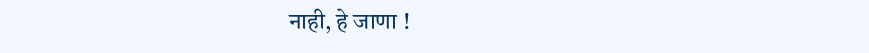नाही, हे जाणा !